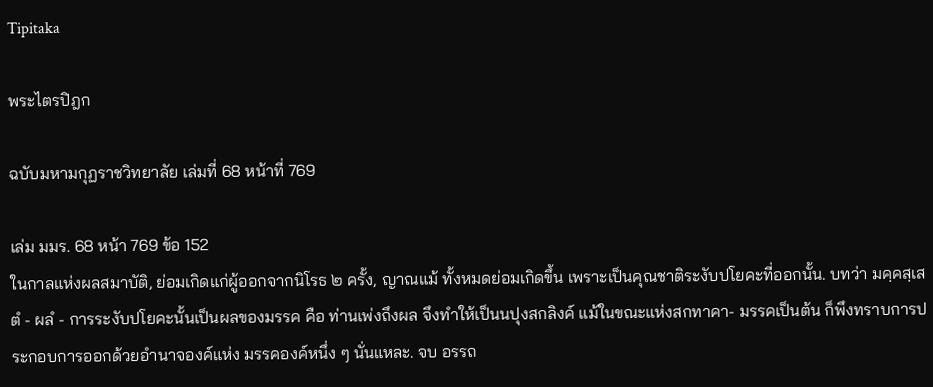Tipitaka

พระไตรปิฎก

ฉบับมหามกุฏราชวิทยาลัย เล่มที่ 68 หน้าที่ 769

เล่ม มมร. 68 หน้า 769 ข้อ 152
ในกาลแห่งผลสมาบัติ, ย่อมเกิดแก่ผู้ออกจากนิโรธ ๒ ครั้ง, ญาณแม้ ทั้งหมดย่อมเกิดขึ้น เพราะเป็นคุณชาติระงับปโยคะที่ออกนั้น. บทว่า มคฺคสฺเสตํ - ผลํ - การระงับปโยคะนั้นเป็นผลของมรรค คือ ท่านเพ่งถึงผล จึงทำให้เป็นนปุงสกลิงค์ แม้ในขณะแห่งสกทาคา- มรรคเป็นต้น ก็พึงทราบการประกอบการออกด้วยอำนาจองค์แห่ง มรรคองค์หนึ่ง ๆ นั่นแหละ. จบ อรรถ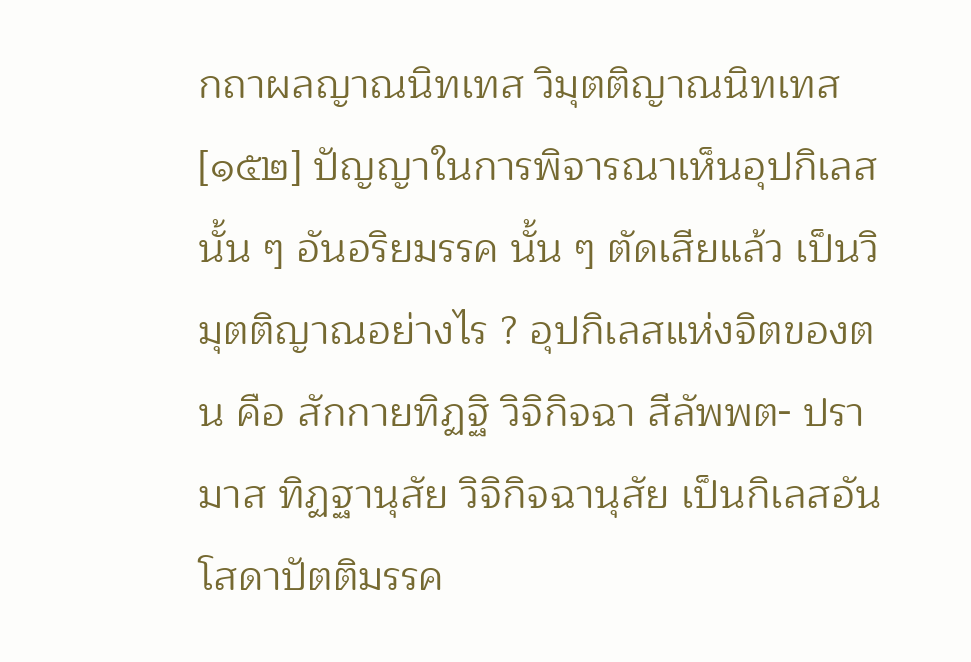กถาผลญาณนิทเทส วิมุตติญาณนิทเทส [๑๕๒] ปัญญาในการพิจารณาเห็นอุปกิเลสนั้น ๆ อันอริยมรรค นั้น ๆ ตัดเสียแล้ว เป็นวิมุตติญาณอย่างไร ? อุปกิเลสแห่งจิตของตน คือ สักกายทิฏฐิ วิจิกิจฉา สีลัพพต- ปรามาส ทิฏฐานุสัย วิจิกิจฉานุสัย เป็นกิเลสอันโสดาปัตติมรรค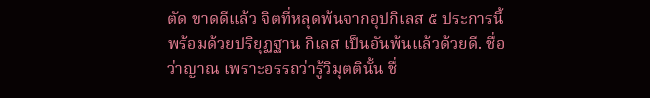ตัด ขาดดีแล้ว จิตที่หลุดพ้นจากอุปกิเลส ๕ ประการนี้ พร้อมด้วยปริยุฏฐาน กิเลส เป็นอันพ้นแล้วด้วยดี. ชื่อว่าญาณ เพราะอรรถว่ารู้วิมุตตินั้น ชื่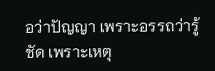อว่าปัญญา เพราะอรรถว่ารู้ชัด เพราะเหตุ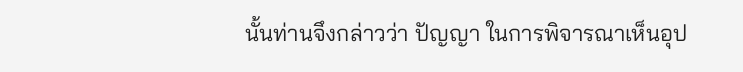นั้นท่านจึงกล่าวว่า ปัญญา ในการพิจารณาเห็นอุป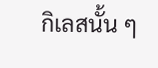กิเลสนั้น ๆ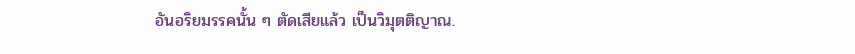อันอริยมรรคนั้น ๆ ตัดเสียแล้ว เป็นวิมุตติญาณ.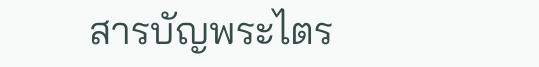สารบัญพระไตร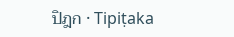ปิฎก · Tipiṭaka